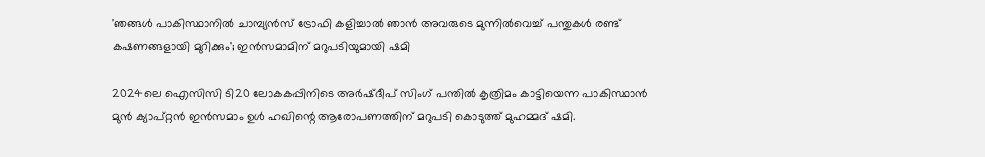'ഞങ്ങള്‍ പാകിസ്ഥാനില്‍ ചാമ്പ്യന്‍സ് ട്രോഫി കളിച്ചാല്‍ ഞാന്‍ അവരുടെ മുന്നില്‍വെച്ച് പന്തുകള്‍ രണ്ട് കഷണങ്ങളായി മുറിക്കും'; ഇന്‍സമാമിന് മറുപടിയുമായി ഷമി

2024ലെ ഐസിസി ടി20 ലോകകപ്പിനിടെ അര്‍ഷ്ദീപ് സിംഗ് പന്തില്‍ കൃത്രിമം കാട്ടിയെന്ന പാകിസ്ഥാന്‍ മുന്‍ ക്യാപ്റ്റന്‍ ഇന്‍സമാം ഉള്‍ ഹഖിന്റെ ആരോപണത്തിന് മറുപടി കൊടുത്ത് മുഹമ്മദ് ഷമി.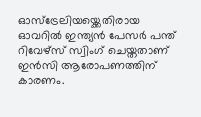ഓസ്ട്രേലിയയ്ക്കെതിരായ ഓവറില്‍ ഇന്ത്യന്‍ പേസര്‍ പന്ത് റിവേഴ്സ് സ്വിംഗ് ചെയ്തതാണ് ഇന്‍സി ആരോപണത്തിന് കാരണം.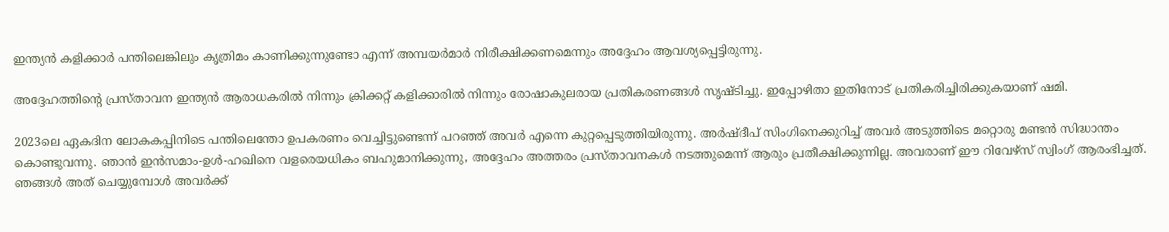ഇന്ത്യന്‍ കളിക്കാര്‍ പന്തിലെങ്കിലും കൃത്രിമം കാണിക്കുന്നുണ്ടോ എന്ന് അമ്പയര്‍മാര്‍ നിരീക്ഷിക്കണമെന്നും അദ്ദേഹം ആവശ്യപ്പെട്ടിരുന്നു.

അദ്ദേഹത്തിന്റെ പ്രസ്താവന ഇന്ത്യന്‍ ആരാധകരില്‍ നിന്നും ക്രിക്കറ്റ് കളിക്കാരില്‍ നിന്നും രോഷാകുലരായ പ്രതികരണങ്ങള്‍ സൃഷ്ടിച്ചു. ഇപ്പോഴിതാ ഇതിനോട് പ്രതികരിച്ചിരിക്കുകയാണ് ഷമി.

2023ലെ ഏകദിന ലോകകപ്പിനിടെ പന്തിലെന്തോ ഉപകരണം വെച്ചിട്ടുണ്ടെന്ന് പറഞ്ഞ് അവര്‍ എന്നെ കുറ്റപ്പെടുത്തിയിരുന്നു. അര്‍ഷ്ദീപ് സിംഗിനെക്കുറിച്ച് അവര്‍ അടുത്തിടെ മറ്റൊരു മണ്ടന്‍ സിദ്ധാന്തം കൊണ്ടുവന്നു. ഞാന്‍ ഇന്‍സമാം-ഉള്‍-ഹഖിനെ വളരെയധികം ബഹുമാനിക്കുന്നു, അദ്ദേഹം അത്തരം പ്രസ്താവനകള്‍ നടത്തുമെന്ന് ആരും പ്രതീക്ഷിക്കുന്നില്ല. അവരാണ് ഈ റിവേഴ്‌സ് സ്വിംഗ് ആരംഭിച്ചത്. ഞങ്ങള്‍ അത് ചെയ്യുമ്പോള്‍ അവര്‍ക്ക്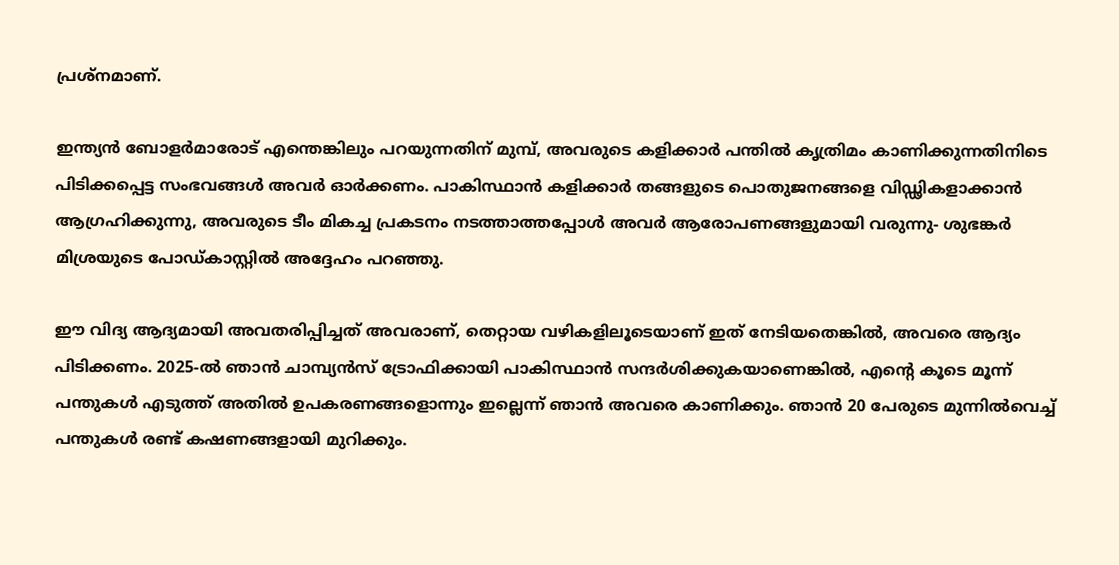പ്രശ്‌നമാണ്.

ഇന്ത്യന്‍ ബോളര്‍മാരോട് എന്തെങ്കിലും പറയുന്നതിന് മുമ്പ്, അവരുടെ കളിക്കാര്‍ പന്തില്‍ കൃത്രിമം കാണിക്കുന്നതിനിടെ പിടിക്കപ്പെട്ട സംഭവങ്ങള്‍ അവര്‍ ഓര്‍ക്കണം. പാകിസ്ഥാന്‍ കളിക്കാര്‍ തങ്ങളുടെ പൊതുജനങ്ങളെ വിഡ്ഢികളാക്കാന്‍ ആഗ്രഹിക്കുന്നു, അവരുടെ ടീം മികച്ച പ്രകടനം നടത്താത്തപ്പോള്‍ അവര്‍ ആരോപണങ്ങളുമായി വരുന്നു- ശുഭങ്കര്‍ മിശ്രയുടെ പോഡ്കാസ്റ്റില്‍ അദ്ദേഹം പറഞ്ഞു.

ഈ വിദ്യ ആദ്യമായി അവതരിപ്പിച്ചത് അവരാണ്, തെറ്റായ വഴികളിലൂടെയാണ് ഇത് നേടിയതെങ്കില്‍, അവരെ ആദ്യം പിടിക്കണം. 2025-ല്‍ ഞാന്‍ ചാമ്പ്യന്‍സ് ട്രോഫിക്കായി പാകിസ്ഥാന്‍ സന്ദര്‍ശിക്കുകയാണെങ്കില്‍, എന്റെ കൂടെ മൂന്ന് പന്തുകള്‍ എടുത്ത് അതില്‍ ഉപകരണങ്ങളൊന്നും ഇല്ലെന്ന് ഞാന്‍ അവരെ കാണിക്കും. ഞാന്‍ 20 പേരുടെ മുന്നില്‍വെച്ച് പന്തുകള്‍ രണ്ട് കഷണങ്ങളായി മുറിക്കും.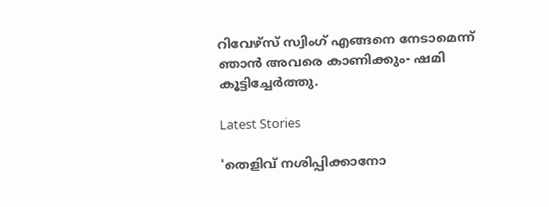റിവേഴ്‌സ് സ്വിംഗ് എങ്ങനെ നേടാമെന്ന് ഞാന്‍ അവരെ കാണിക്കും- ഷമി കൂട്ടിച്ചേര്‍ത്തു.

Latest Stories

'തെളിവ് നശിപ്പിക്കാനോ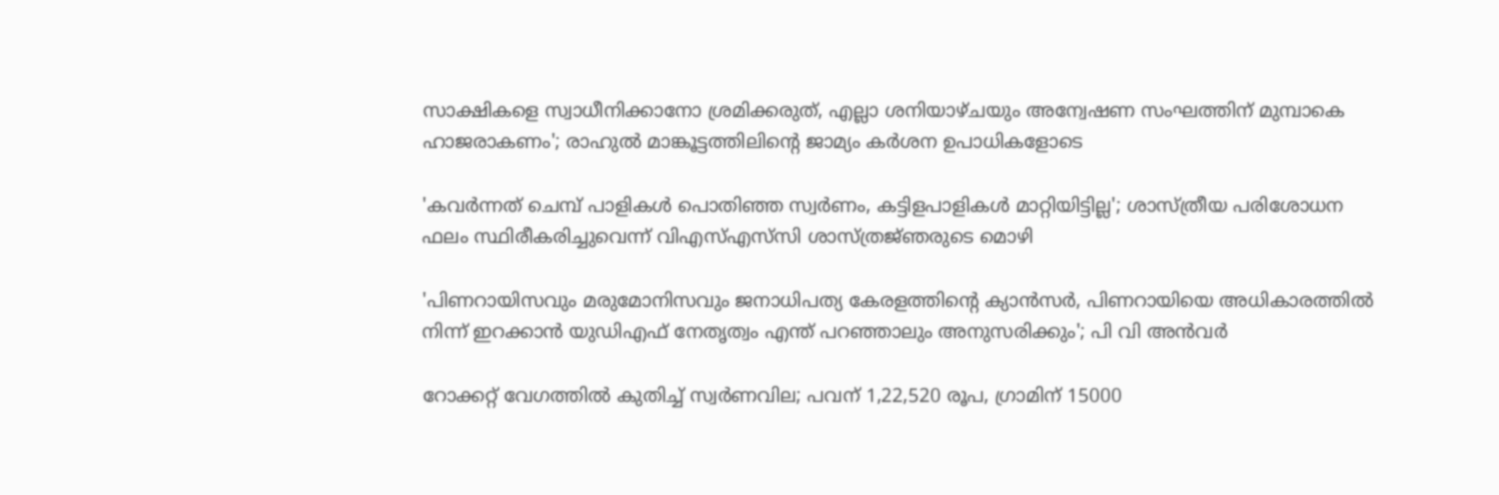സാക്ഷികളെ സ്വാധീനിക്കാനോ ശ്രമിക്കരുത്, എല്ലാ ശനിയാഴ്ചയും അന്വേഷണ സംഘത്തിന് മുമ്പാകെ ഹാജരാകണം'; രാഹുൽ മാങ്കൂട്ടത്തിലിന്റെ ജാമ്യം കർശന ഉപാധികളോടെ

'കവർന്നത് ചെമ്പ് പാളികൾ പൊതിഞ്ഞ സ്വർണം, കട്ടിളപാളികൾ മാറ്റിയിട്ടില്ല'; ശാസ്ത്രീയ പരിശോധന ഫലം സ്ഥിരീകരിച്ചുവെന്ന് വിഎസ്എസ്‍സി ശാസ്ത്രജ്‌ഞരുടെ മൊഴി

'പിണറായിസവും മരുമോനിസവും ജനാധിപത്യ കേരളത്തിന്റെ ക്യാൻസർ, പിണറായിയെ അധികാരത്തിൽ നിന്ന് ഇറക്കാൻ യുഡിഎഫ് നേതൃത്വം എന്ത്‌ പറഞ്ഞാലും അനുസരിക്കും'; പി വി അൻവർ

റോക്കറ്റ് വേഗത്തിൽ കുതിച്ച് സ്വർണവില; പവന് 1,22,520 രൂപ, ഗ്രാമിന് 15000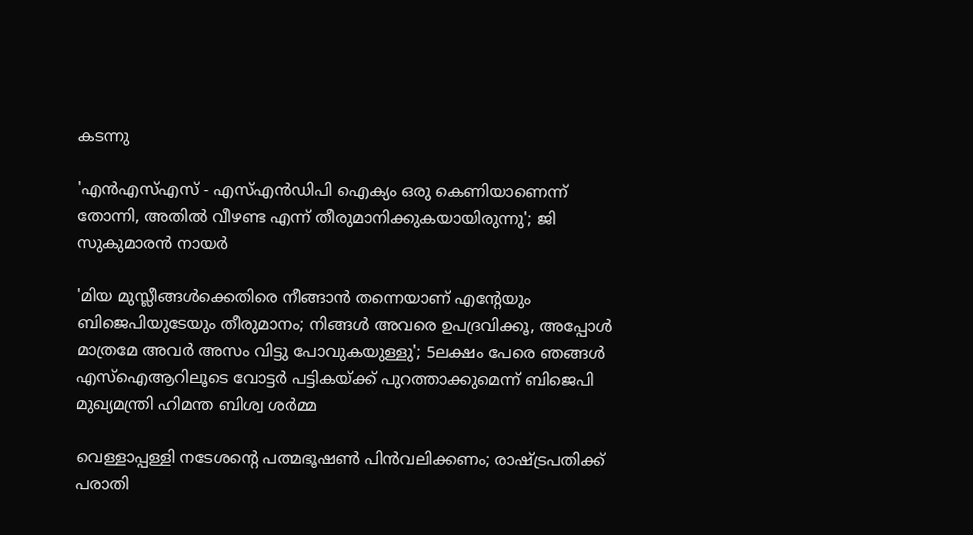കടന്നു

'എന്‍എസ്എസ് - എസ്എന്‍ഡിപി ഐക്യം ഒരു കെണിയാണെന്ന് തോന്നി, അതിൽ വീഴണ്ട എന്ന് തീരുമാനിക്കുകയായിരുന്നു'; ജി സുകുമാരൻ നായർ

'മിയ മുസ്ലീങ്ങള്‍ക്കെതിരെ നീങ്ങാന്‍ തന്നെയാണ് എന്റേയും ബിജെപിയുടേയും തീരുമാനം; നിങ്ങള്‍ അവരെ ഉപദ്രവിക്കൂ, അപ്പോള്‍ മാത്രമേ അവര്‍ അസം വിട്ടു പോവുകയുള്ളു'; 5ലക്ഷം പേരെ ഞങ്ങള്‍ എസ്‌ഐആറിലൂടെ വോട്ടര്‍ പട്ടികയ്ക്ക് പുറത്താക്കുമെന്ന് ബിജെപി മുഖ്യമന്ത്രി ഹിമന്ത ബിശ്വ ശര്‍മ്മ

വെള്ളാപ്പള്ളി നടേശന്റെ പത്മഭൂഷൺ പിൻവലിക്കണം; രാഷ്ട്രപതിക്ക് പരാതി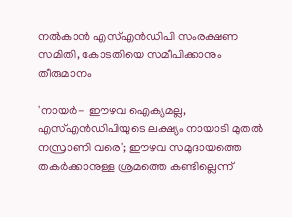നൽകാൻ എസ്എൻഡിപി സംരക്ഷണ സമിതി, കോടതിയെ സമീപിക്കാനും തീരുമാനം

'നായർ- ഈഴവ ഐക്യമല്ല, എസ്എൻഡിപിയുടെ ലക്ഷ്യം നായാടി മുതൽ നസ്രാണി വരെ'; ഈഴവ സമുദായത്തെ തകർക്കാനുള്ള ശ്രമത്തെ കണ്ടില്ലെന്ന്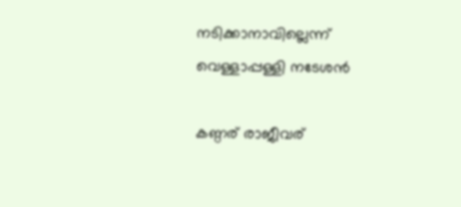നടിക്കാനാവില്ലെന്ന് വെള്ളാപ്പള്ളി നടേശൻ

കണ്ഠര് രാജീവര്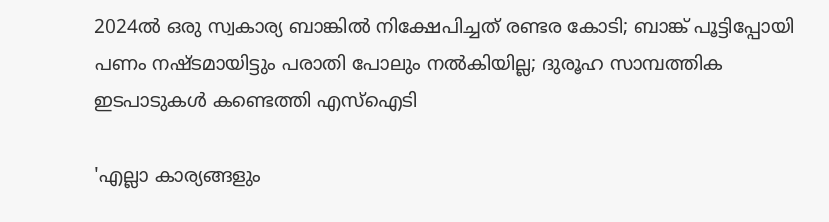2024ല്‍ ഒരു സ്വകാര്യ ബാങ്കില്‍ നിക്ഷേപിച്ചത് രണ്ടര കോടി; ബാങ്ക് പൂട്ടിപ്പോയി പണം നഷ്ടമായിട്ടും പരാതി പോലും നല്‍കിയില്ല; ദുരൂഹ സാമ്പത്തിക ഇടപാടുകള്‍ കണ്ടെത്തി എസ്‌ഐടി

'എല്ലാ കാര്യങ്ങളും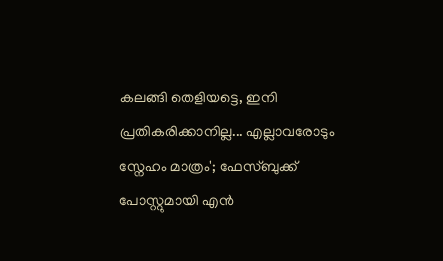കലങ്ങി തെളിയട്ടെ, ഇനി പ്രതികരിക്കാനില്ല... എല്ലാവരോടും സ്നേഹം മാത്രം'; ഫേസ്ബുക്ക് പോസ്റ്റുമായി എൻ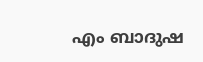എം ബാദുഷ